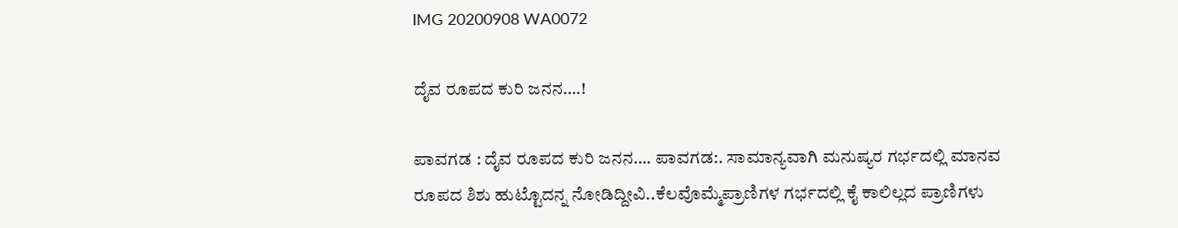IMG 20200908 WA0072

ದೈವ ರೂಪದ ಕುರಿ ಜನನ….!

ಪಾವಗಡ : ದೈವ ರೂಪದ ಕುರಿ ಜನನ…. ಪಾವಗಡ:. ಸಾಮಾನ್ಯವಾಗಿ ಮನುಷ್ಯರ ಗರ್ಭದಲ್ಲಿ ಮಾನವ ರೂಪದ ಶಿಶು ಹುಟ್ಟೊದನ್ನ ನೋಡಿದ್ದೀವಿ..ಕೆಲವೊಮ್ಮೆಪ್ರಾಣಿಗಳ ಗರ್ಭದಲ್ಲಿ ಕೈ ಕಾಲಿಲ್ಲದ ಪ್ರಾಣಿಗಳು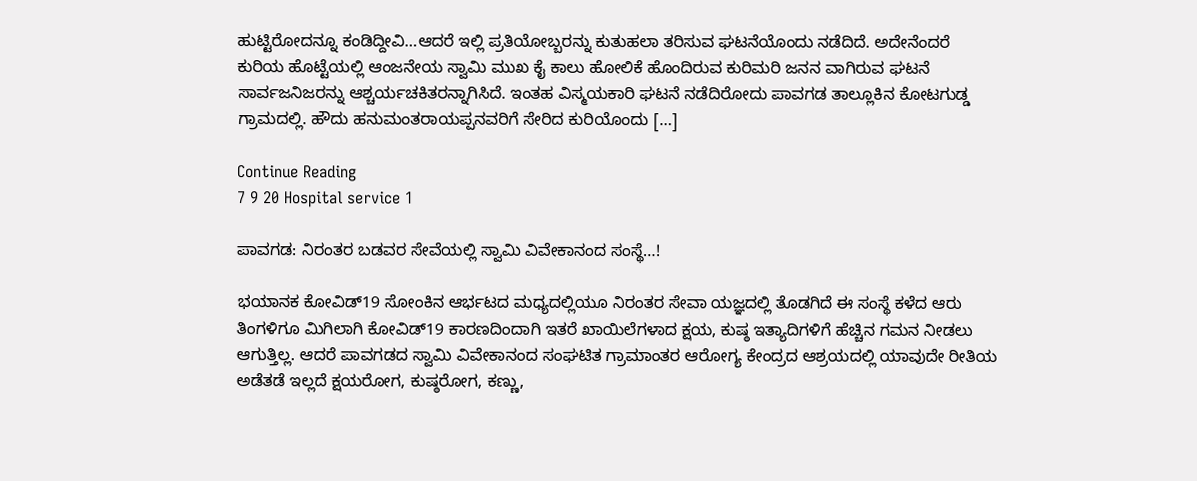ಹುಟ್ಟಿರೋದನ್ನೂ ಕಂಡಿದ್ದೀವಿ…ಆದರೆ ಇಲ್ಲಿ ಪ್ರತಿಯೋಬ್ಬರನ್ನು ಕುತುಹಲಾ ತರಿಸುವ ಘಟನೆಯೊಂದು ನಡೆದಿದೆ. ಅದೇನೆಂದರೆ ಕುರಿಯ ಹೊಟ್ಟೆಯಲ್ಲಿ ಆಂಜನೇಯ ಸ್ವಾಮಿ ಮುಖ ಕೈ ಕಾಲು ಹೋಲಿಕೆ ಹೊಂದಿರುವ ಕುರಿಮರಿ ಜನನ ವಾಗಿರುವ ಘಟನೆ ಸಾರ್ವಜನಿಜರನ್ನು ಆಶ್ಚರ್ಯಚಕಿತರನ್ನಾಗಿಸಿದೆ. ಇಂತಹ ವಿಸ್ಮಯಕಾರಿ ಘಟನೆ ನಡೆದಿರೋದು ಪಾವಗಡ ತಾಲ್ಲೂಕಿನ ಕೋಟಗುಡ್ಡ ಗ್ರಾಮದಲ್ಲಿ. ಹೌದು ಹನುಮಂತರಾಯಪ್ಪನವರಿಗೆ ಸೇರಿದ ಕುರಿಯೊಂದು […]

Continue Reading
7 9 20 Hospital service 1

ಪಾವಗಡ: ನಿರಂತರ ಬಡವರ ಸೇವೆಯಲ್ಲಿ ಸ್ವಾಮಿ ವಿವೇಕಾನಂದ ಸಂಸ್ಥೆ…!

ಭಯಾನಕ ಕೋವಿಡ್19 ಸೋಂಕಿನ ಆರ್ಭಟದ ಮಧ್ಯದಲ್ಲಿಯೂ ನಿರಂತರ ಸೇವಾ ಯಜ್ಞದಲ್ಲಿ ತೊಡಗಿದೆ ಈ ಸಂಸ್ಥೆ ಕಳೆದ ಆರು ತಿಂಗಳಿಗೂ ಮಿಗಿಲಾಗಿ ಕೋವಿಡ್19 ಕಾರಣದಿಂದಾಗಿ ಇತರೆ ಖಾಯಿಲೆಗಳಾದ ಕ್ಷಯ, ಕುಷ್ಠ ಇತ್ಯಾದಿಗಳಿಗೆ ಹೆಚ್ಚಿನ ಗಮನ ನೀಡಲು ಆಗುತ್ತಿಲ್ಲ. ಆದರೆ ಪಾವಗಡದ ಸ್ವಾಮಿ ವಿವೇಕಾನಂದ ಸಂಘಟಿತ ಗ್ರಾಮಾಂತರ ಆರೋಗ್ಯ ಕೇಂದ್ರದ ಆಶ್ರಯದಲ್ಲಿ ಯಾವುದೇ ರೀತಿಯ ಅಡೆತಡೆ ಇಲ್ಲದೆ ಕ್ಷಯರೋಗ, ಕುಷ್ಠರೋಗ, ಕಣ್ಣು,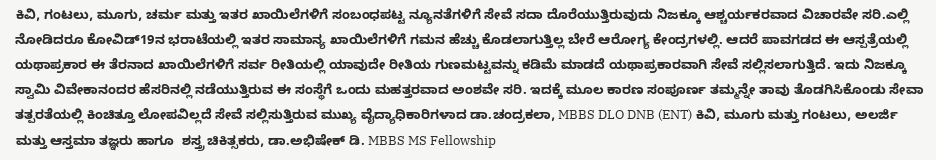ಕಿವಿ, ಗಂಟಲು, ಮೂಗು, ಚರ್ಮ ಮತ್ತು ಇತರ ಖಾಯಿಲೆಗಳಿಗೆ ಸಂಬಂಧಪಟ್ಟ ನ್ಯೂನತೆಗಳಿಗೆ ಸೇವೆ ಸದಾ ದೊರೆಯುತ್ತಿರುವುದು ನಿಜಕ್ಕೂ ಆಶ್ಚರ್ಯಕರವಾದ ವಿಚಾರವೇ ಸರಿ.ಎಲ್ಲಿ ನೋಡಿದರೂ ಕೋವಿಡ್19ನ ಭರಾಟೆಯಲ್ಲಿ ಇತರ ಸಾಮಾನ್ಯ ಖಾಯಿಲೆಗಳಿಗೆ ಗಮನ ಹೆಚ್ಚು ಕೊಡಲಾಗುತ್ತಿಲ್ಲ ಬೇರೆ ಆರೋಗ್ಯ ಕೇಂದ್ರಗಳಲ್ಲಿ. ಆದರೆ ಪಾವಗಡದ ಈ ಆಸ್ಪತ್ರೆಯಲ್ಲಿ ಯಥಾಪ್ರಕಾರ ಈ ತೆರನಾದ ಖಾಯಿಲೆಗಳಿಗೆ ಸರ್ವ ರೀತಿಯಲ್ಲಿ ಯಾವುದೇ ರೀತಿಯ ಗುಣಮಟ್ಟವನ್ನು ಕಡಿಮೆ ಮಾಡದೆ ಯಥಾಪ್ರಕಾರವಾಗಿ ಸೇವೆ ಸಲ್ಲಿಸಲಾಗುತ್ತಿದೆ. ಇದು ನಿಜಕ್ಕೂ ಸ್ವಾಮಿ ವಿವೇಕಾನಂದರ ಹೆಸರಿನಲ್ಲಿ ನಡೆಯುತ್ತಿರುವ ಈ ಸಂಸ್ಥೆಗೆ ಒಂದು ಮಹತ್ತರವಾದ ಅಂಶವೇ ಸರಿ. ಇದಕ್ಕೆ ಮೂಲ ಕಾರಣ ಸಂಪೂರ್ಣ ತಮ್ಮನ್ನೇ ತಾವು ತೊಡಗಿಸಿಕೊಂಡು ಸೇವಾ ತತ್ಪರತೆಯಲ್ಲಿ ಕಿಂಚಿತ್ತೂ ಲೋಪವಿಲ್ಲದೆ ಸೇವೆ ಸಲ್ಲಿಸುತ್ತಿರುವ ಮುಖ್ಯ ವೈದ್ಯಾಧಿಕಾರಿಗಳಾದ ಡಾ.ಚಂದ್ರಕಲಾ, MBBS DLO DNB (ENT) ಕಿವಿ, ಮೂಗು ಮತ್ತು ಗಂಟಲು, ಅಲರ್ಜಿ ಮತ್ತು ಆಸ್ತಮಾ ತಜ್ಞರು ಹಾಗೂ  ಶಸ್ತ್ರ ಚಿಕಿತ್ಸಕರು, ಡಾ.ಅಭಿಷೇಕ್ ಡಿ. MBBS MS Fellowship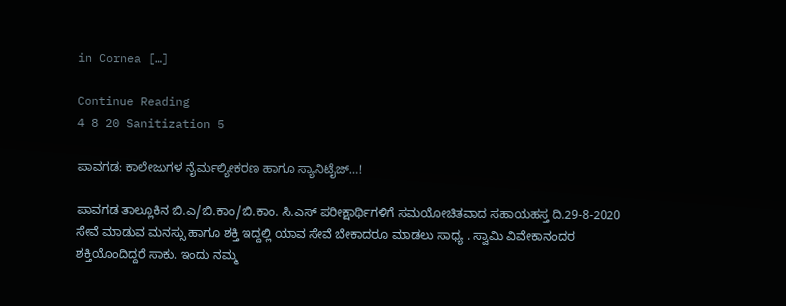in Cornea […]

Continue Reading
4 8 20 Sanitization 5

ಪಾವಗಡ: ಕಾಲೇಜುಗಳ ನೈರ್ಮಲ್ಯೀಕರಣ ಹಾಗೂ ಸ್ಯಾನಿಟೈಜ್…!

ಪಾವಗಡ ತಾಲ್ಲೂಕಿನ ಬಿ.ಎ/ಬಿ.ಕಾಂ/ಬಿ.ಕಾಂ. ಸಿ.ಎಸ್ ಪರೀಕ್ಷಾರ್ಥಿಗಳಿಗೆ ಸಮಯೋಚಿತವಾದ ಸಹಾಯಹಸ್ತ ದಿ.29-8-2020 ಸೇವೆ ಮಾಡುವ ಮನಸ್ಸು ಹಾಗೂ ಶಕ್ತಿ ಇದ್ದಲ್ಲಿ ಯಾವ ಸೇವೆ ಬೇಕಾದರೂ ಮಾಡಲು ಸಾಧ್ಯ . ಸ್ವಾಮಿ ವಿವೇಕಾನಂದರ ಶಕ್ತಿಯೊಂದಿದ್ದರೆ ಸಾಕು. ಇಂದು ನಮ್ಮ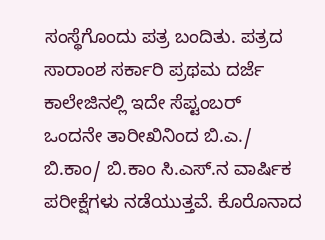ಸಂಸ್ಥೆಗೊಂದು ಪತ್ರ ಬಂದಿತು. ಪತ್ರದ ಸಾರಾಂಶ ಸರ್ಕಾರಿ ಪ್ರಥಮ ದರ್ಜೆ ಕಾಲೇಜಿನಲ್ಲಿ ಇದೇ ಸೆಪ್ಟಂಬರ್ ಒಂದನೇ ತಾರೀಖಿನಿಂದ ಬಿ.ಎ./ ಬಿ.ಕಾಂ/ ಬಿ.ಕಾಂ ಸಿ.ಎಸ್.ನ ವಾರ್ಷಿಕ ಪರೀಕ್ಷೆಗಳು ನಡೆಯುತ್ತವೆ. ಕೊರೊನಾದ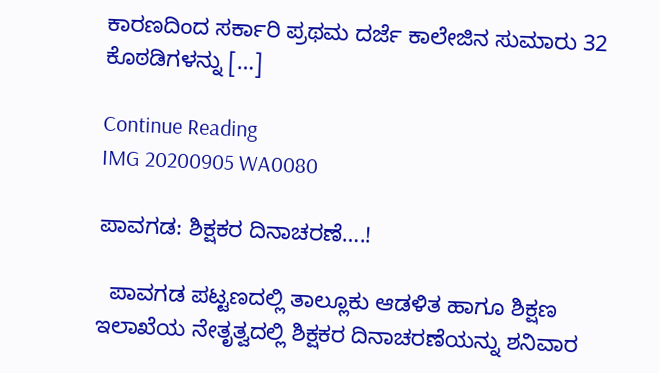ಕಾರಣದಿಂದ ಸರ್ಕಾರಿ ಪ್ರಥಮ ದರ್ಜೆ ಕಾಲೇಜಿನ ಸುಮಾರು 32 ಕೊಠಡಿಗಳನ್ನು […]

Continue Reading
IMG 20200905 WA0080

ಪಾವಗಡ: ಶಿಕ್ಷಕರ ದಿನಾಚರಣೆ….!

  ಪಾವಗಡ ಪಟ್ಟಣದಲ್ಲಿ ತಾಲ್ಲೂಕು ಆಡಳಿತ ಹಾಗೂ ಶಿಕ್ಷಣ ಇಲಾಖೆಯ ನೇತೃತ್ವದಲ್ಲಿ ಶಿಕ್ಷಕರ ದಿನಾಚರಣೆಯನ್ನು ಶನಿವಾರ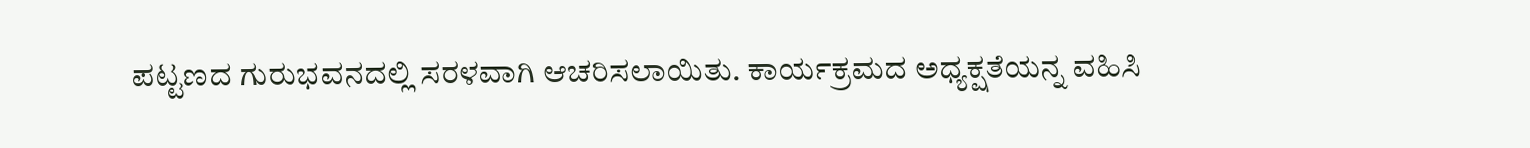ಪಟ್ಟಣದ ಗುರುಭವನದಲ್ಲಿ ಸರಳವಾಗಿ ಆಚರಿಸಲಾಯಿತು. ಕಾರ್ಯಕ್ರಮದ ಅಧ್ಯಕ್ಷತೆಯನ್ನ ವಹಿಸಿ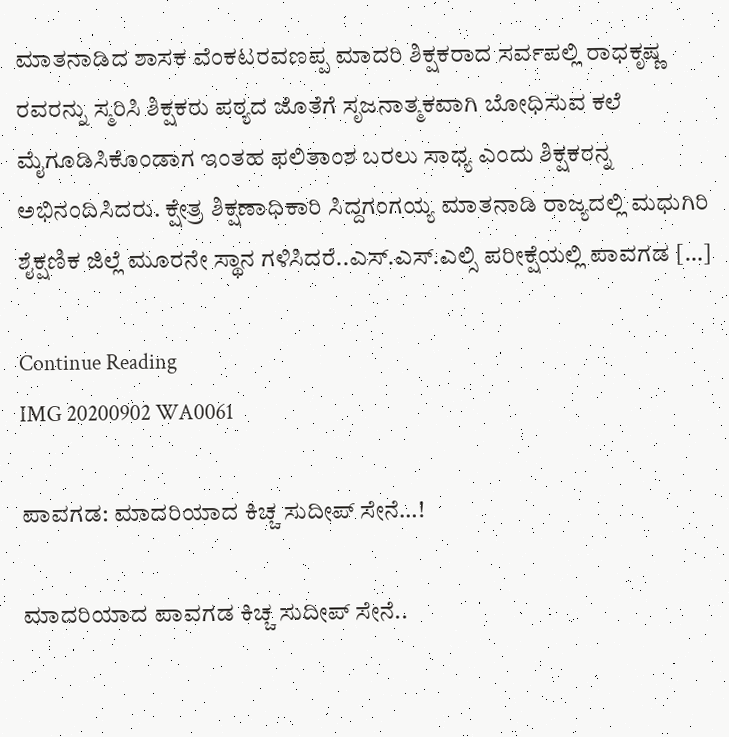ಮಾತನಾಡಿದ ಶಾಸಕ ವೆಂಕಟರವಣಪ್ಪ ಮಾದರಿ ಶಿಕ್ಷಕರಾದ ಸರ್ವಪಲ್ಲಿ ರಾಧಕೃಷ್ಣ ರವರನ್ನು ಸ್ಮರಿಸಿ ಶಿಕ್ಷಕರು ಪಠ್ಯದ ಜೊತೆಗೆ ಸೃಜನಾತ್ಮಕವಾಗಿ ಬೋಧಿಸುವ ಕಲೆ ಮೈಗೂಡಿಸಿಕೊಂಡಾಗ ಇಂತಹ ಫಲಿತಾಂಶ ಬರಲು ಸಾಧ್ಯ ಎಂದು ಶಿಕ್ಷಕರನ್ನ ಅಭಿನಂದಿಸಿದರು. ಕ್ಷೇತ್ರ ಶಿಕ್ಷಣಾಧಿಕಾರಿ ಸಿದ್ದಗಂಗಯ್ಯ ಮಾತನಾಡಿ ರಾಜ್ಯದಲ್ಲಿ ಮಧುಗಿರಿ ಶೈಕ್ಷಣಿಕ ಜಿಲ್ಲೆ ಮೂರನೇ ಸ್ಥಾನ ಗಳಿಸಿದರೆ..ಎಸ್.ಎಸ್.ಎಲ್ಸಿ ಪರೀಕ್ಷೆಯಲ್ಲಿ ಪಾವಗಡ […]

Continue Reading
IMG 20200902 WA0061

ಪಾವಗಡ: ಮಾದರಿಯಾದ ಕಿಚ್ಚ ಸುದೀಪ್ ಸೇನೆ…!

ಮಾದರಿಯಾದ ಪಾವಗಡ ಕಿಚ್ಚ ಸುದೀಪ್ ಸೇನೆ..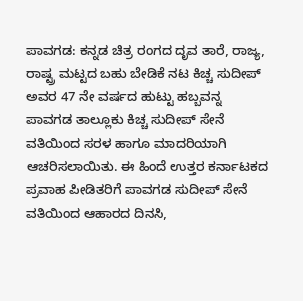ಪಾವಗಡ: ಕನ್ನಡ ಚಿತ್ರ ರಂಗದ ದೃವ ತಾರೆ, ರಾಜ್ಯ, ರಾಷ್ಟ್ರ ಮಟ್ಟದ ಬಹು ಬೇಡಿಕೆ ನಟ ಕಿಚ್ಚ ಸುದೀಪ್ ಅವರ 47 ನೇ ವರ್ಷದ ಹುಟ್ಟು ಹಬ್ಬವನ್ನ ಪಾವಗಡ ತಾಲ್ಲೂಕು ಕಿಚ್ಚ ಸುದೀಪ್ ಸೇನೆ ವತಿಯಿಂದ ಸರಳ ಹಾಗೂ ಮಾದರಿಯಾಗಿ ಆಚರಿಸಲಾಯಿತು. ಈ ಹಿಂದೆ ಉತ್ತರ ಕರ್ನಾಟಕದ ಪ್ರವಾಹ ಪೀಡಿತರಿಗೆ ಪಾವಗಡ ಸುದೀಪ್ ಸೇನೆ ವತಿಯಿಂದ ಆಹಾರದ ದಿನಸಿ,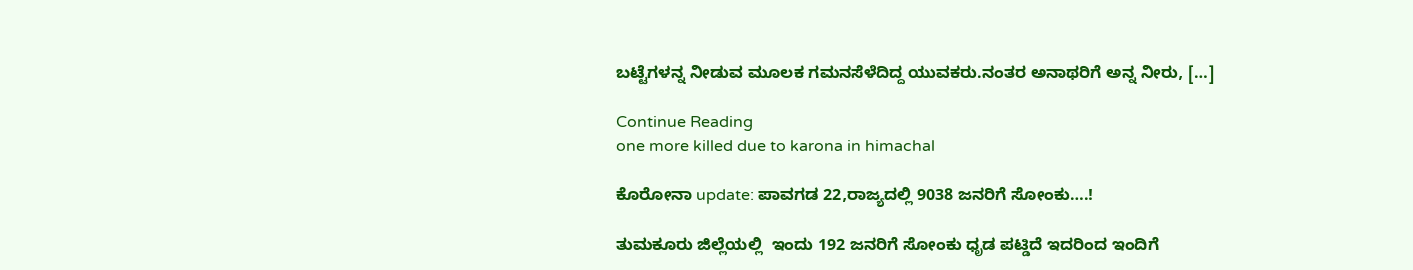ಬಟ್ಟೆಗಳನ್ನ ನೀಡುವ ಮೂಲಕ ಗಮನಸೆಳೆದಿದ್ದ ಯುವಕರು.ನಂತರ ಅನಾಥರಿಗೆ ಅನ್ನ ನೀರು, […]

Continue Reading
one more killed due to karona in himachal

ಕೊರೋನಾ update: ಪಾವಗಡ 22,ರಾಜ್ಯದಲ್ಲಿ 9038 ಜನರಿಗೆ ಸೋಂಕು….!

ತುಮಕೂರು ಜಿಲ್ಲೆಯಲ್ಲಿ  ಇಂದು 192 ಜನರಿಗೆ ಸೋಂಕು ಧೃಡ ಪಟ್ಡಿದೆ ಇದರಿಂದ ಇಂದಿಗೆ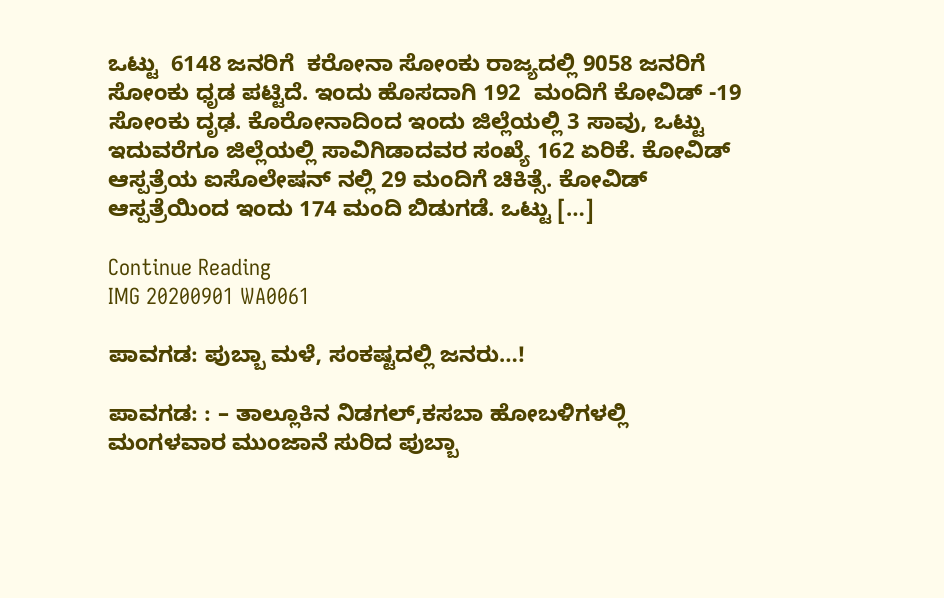ಒಟ್ಟು  6148 ಜನರಿಗೆ  ಕರೋನಾ ಸೋಂಕು ರಾಜ್ಯದಲ್ಲಿ 9058 ಜನರಿಗೆ ಸೋಂಕು ಧೃಡ ಪಟ್ಟಿದೆ. ಇಂದು ಹೊಸದಾಗಿ 192  ಮಂದಿಗೆ ಕೋವಿಡ್ -19 ಸೋಂಕು ದೃಢ. ಕೊರೋನಾದಿಂದ ಇಂದು ಜಿಲ್ಲೆಯಲ್ಲಿ 3 ಸಾವು, ಒಟ್ಟು ಇದುವರೆಗೂ ಜಿಲ್ಲೆಯಲ್ಲಿ ಸಾವಿಗಿಡಾದವರ ಸಂಖ್ಯೆ 162 ಏರಿಕೆ. ಕೋವಿಡ್ ಆಸ್ಪತ್ರೆಯ ಐಸೊಲೇಷನ್ ನಲ್ಲಿ 29 ಮಂದಿಗೆ ಚಿಕಿತ್ಸೆ. ಕೋವಿಡ್ ಆಸ್ಪತ್ರೆಯಿಂದ ಇಂದು 174 ಮಂದಿ ಬಿಡುಗಡೆ. ಒಟ್ಟು […]

Continue Reading
IMG 20200901 WA0061

ಪಾವಗಡ: ಪುಬ್ಬಾ ಮಳೆ, ಸಂಕಷ್ಟದಲ್ಲಿ ಜನರು…!

ಪಾವಗಡ: : – ತಾಲ್ಲೂಕಿನ ನಿಡಗಲ್,ಕಸಬಾ ಹೋಬಳಿಗಳಲ್ಲಿ ಮಂಗಳವಾರ ಮುಂಜಾನೆ ಸುರಿದ ಪುಬ್ಬಾ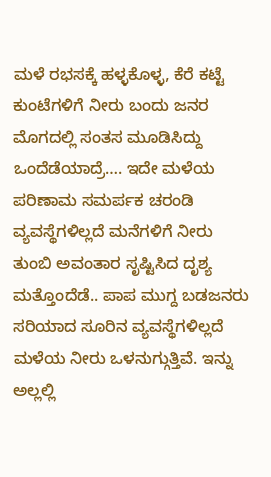ಮಳೆ ರಭಸಕ್ಕೆ ಹಳ್ಳಕೊಳ್ಳ, ಕೆರೆ ಕಟ್ಟೆ ಕುಂಟೆಗಳಿಗೆ ನೀರು ಬಂದು ಜನರ ಮೊಗದಲ್ಲಿ ಸಂತಸ ಮೂಡಿಸಿದ್ದು ಒಂದೆಡೆಯಾದ್ರೆ…. ಇದೇ ಮಳೆಯ ಪರಿಣಾಮ ಸಮರ್ಪಕ ಚರಂಡಿ ವ್ಯವಸ್ಥೆಗಳಿಲ್ಲದೆ ಮನೆಗಳಿಗೆ ನೀರು ತುಂಬಿ ಅವಂತಾರ ಸೃಷ್ಟಿಸಿದ ದೃಶ್ಯ ಮತ್ತೊಂದೆಡೆ.. ಪಾಪ ಮುಗ್ದ ಬಡಜನರು ಸರಿಯಾದ ಸೂರಿನ ವ್ಯವಸ್ಥೆಗಳಿಲ್ಲದೆ ಮಳೆಯ ನೀರು ಒಳನುಗ್ಗುತ್ತಿವೆ. ಇನ್ನು ಅಲ್ಲಲ್ಲಿ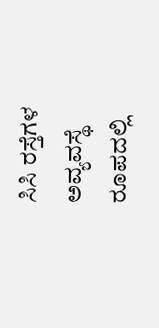ಸಿಸಿ ರಸ್ತೆಗಳ ಅವ್ಯವಸ್ಥೆ ರೂಪದಲ್ಲಿ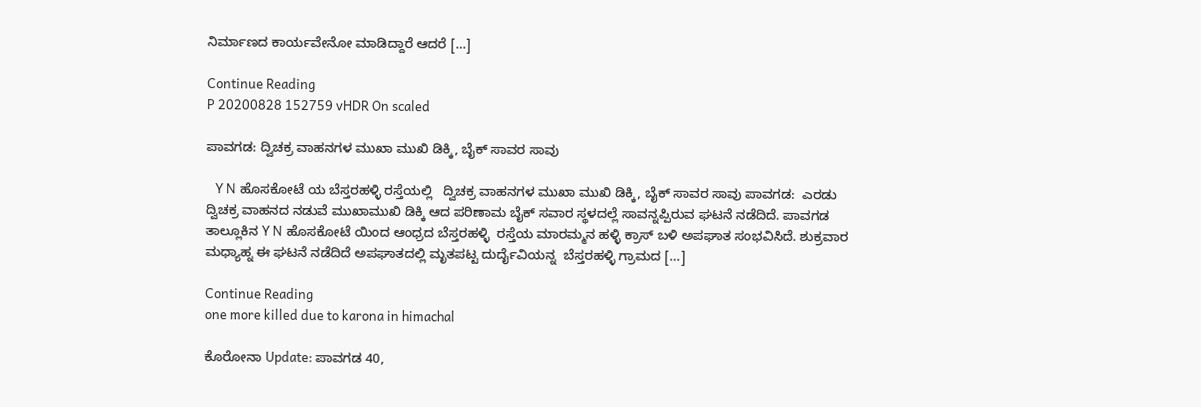ನಿರ್ಮಾಣದ ಕಾರ್ಯವೇನೋ ಮಾಡಿದ್ದಾರೆ ಆದರೆ […]

Continue Reading
P 20200828 152759 vHDR On scaled

ಪಾವಗಡ: ದ್ವಿಚಕ್ರ ವಾಹನಗಳ ಮುಖಾ ಮುಖಿ ಡಿಕ್ಕಿ, ಬೈಕ್ ಸಾವರ ಸಾವು

   Y N ಹೊಸಕೋಟೆ ಯ ಬೆಸ್ತರಹಳ್ಳಿ ರಸ್ತೆಯಲ್ಲಿ   ದ್ವಿಚಕ್ರ ವಾಹನಗಳ ಮುಖಾ ಮುಖಿ ಡಿಕ್ಕಿ, ಬೈಕ್ ಸಾವರ ಸಾವು ಪಾವಗಡ:  ಎರಡು ದ್ವಿಚಕ್ರ ವಾಹನದ ನಡುವೆ ಮುಖಾಮುಖಿ ಡಿಕ್ಕಿ ಆದ ಪರಿಣಾಮ ಬೈಕ್ ಸವಾರ ಸ್ಥಳದಲ್ಲೆ ಸಾವನ್ನಪ್ಪಿರುವ ಘಟನೆ ನಡೆದಿದೆ. ಪಾವಗಡ ತಾಲ್ಲೂಕಿನ Y N ಹೊಸಕೋಟೆ ಯಿಂದ ಆಂಧ್ರದ ಬೆಸ್ತರಹಳ್ಳಿ  ರಸ್ತೆಯ ಮಾರಮ್ಮನ ಹಳ್ಳಿ ಕ್ರಾಸ್ ಬಳಿ ಅಪಘಾತ ಸಂಭವಿಸಿದೆ. ಶುಕ್ರವಾರ ಮಧ್ಯಾಹ್ನ ಈ ಘಟನೆ ನಡೆದಿದೆ ಅಪಘಾತದಲ್ಲಿ ಮೃತಪಟ್ಟ ದುರ್ದೈವಿಯನ್ನ  ಬೆಸ್ತರಹಳ್ಳಿ ಗ್ರಾಮದ […]

Continue Reading
one more killed due to karona in himachal

ಕೊರೋನಾ Update: ಪಾವಗಡ 40,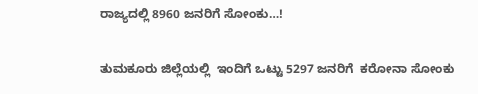ರಾಜ್ಯದಲ್ಲಿ 8960 ಜನರಿಗೆ ಸೋಂಕು…!

ತುಮಕೂರು ಜಿಲ್ಲೆಯಲ್ಲಿ  ಇಂದಿಗೆ ಒಟ್ಟು 5297 ಜನರಿಗೆ  ಕರೋನಾ ಸೋಂಕು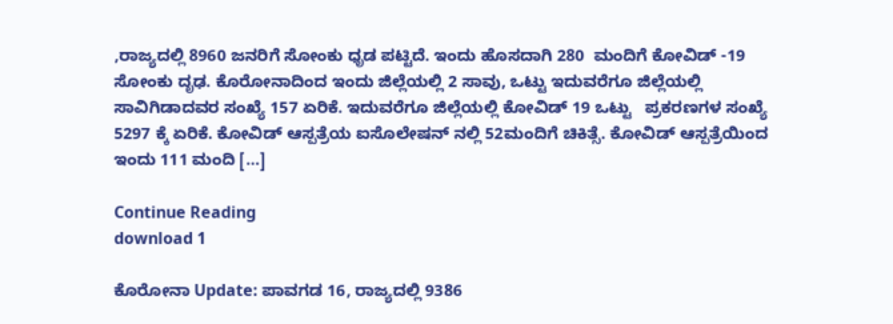,ರಾಜ್ಯದಲ್ಲಿ 8960 ಜನರಿಗೆ ಸೋಂಕು ಧೃಡ ಪಟ್ಟಿದೆ. ಇಂದು ಹೊಸದಾಗಿ 280  ಮಂದಿಗೆ ಕೋವಿಡ್ -19 ಸೋಂಕು ದೃಢ. ಕೊರೋನಾದಿಂದ ಇಂದು ಜಿಲ್ಲೆಯಲ್ಲಿ 2 ಸಾವು, ಒಟ್ಟು ಇದುವರೆಗೂ ಜಿಲ್ಲೆಯಲ್ಲಿ ಸಾವಿಗಿಡಾದವರ ಸಂಖ್ಯೆ 157 ಏರಿಕೆ. ಇದುವರೆಗೂ ಜಿಲ್ಲೆಯಲ್ಲಿ ಕೋವಿಡ್ 19 ಒಟ್ಟು   ಪ್ರಕರಣಗಳ ಸಂಖ್ಯೆ 5297 ಕ್ಕೆ ಏರಿಕೆ. ಕೋವಿಡ್ ಆಸ್ಪತ್ರೆಯ ಐಸೊಲೇಷನ್ ನಲ್ಲಿ 52ಮಂದಿಗೆ ಚಿಕಿತ್ಸೆ. ಕೋವಿಡ್ ಆಸ್ಪತ್ರೆಯಿಂದ ಇಂದು 111 ಮಂದಿ […]

Continue Reading
download 1

ಕೊರೋನಾ Update: ಪಾವಗಡ 16, ರಾಜ್ಯದಲ್ಲಿ 9386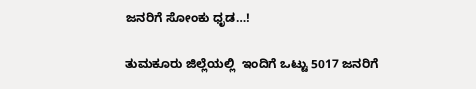ಜನರಿಗೆ ಸೋಂಕು ಧೃಡ…!

ತುಮಕೂರು ಜಿಲ್ಲೆಯಲ್ಲಿ  ಇಂದಿಗೆ ಒಟ್ಟು 5017 ಜನರಿಗೆ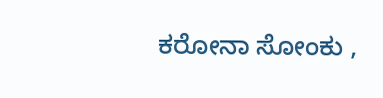ಕರೋನಾ ಸೋಂಕು ,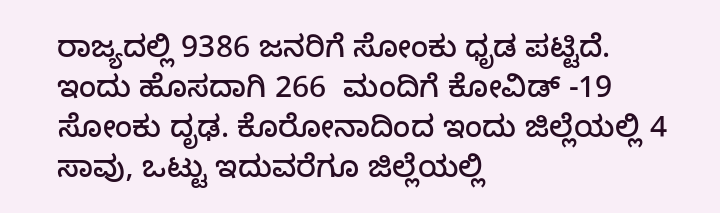ರಾಜ್ಯದಲ್ಲಿ 9386 ಜನರಿಗೆ ಸೋಂಕು ಧೃಡ ಪಟ್ಟಿದೆ. ಇಂದು ಹೊಸದಾಗಿ 266  ಮಂದಿಗೆ ಕೋವಿಡ್ -19 ಸೋಂಕು ದೃಢ. ಕೊರೋನಾದಿಂದ ಇಂದು ಜಿಲ್ಲೆಯಲ್ಲಿ 4 ಸಾವು, ಒಟ್ಟು ಇದುವರೆಗೂ ಜಿಲ್ಲೆಯಲ್ಲಿ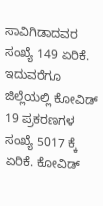ಸಾವಿಗಿಡಾದವರ ಸಂಖ್ಯೆ 149 ಏರಿಕೆ. ಇದುವರೆಗೂ ಜಿಲ್ಲೆಯಲ್ಲಿ ಕೋವಿಡ್ 19 ಪ್ರಕರಣಗಳ ಸಂಖ್ಯೆ 5017 ಕ್ಕೆ ಏರಿಕೆ. ಕೋವಿಡ್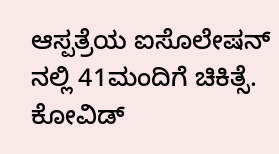ಆಸ್ಪತ್ರೆಯ ಐಸೊಲೇಷನ್ ನಲ್ಲಿ 41ಮಂದಿಗೆ ಚಿಕಿತ್ಸೆ. ಕೋವಿಡ್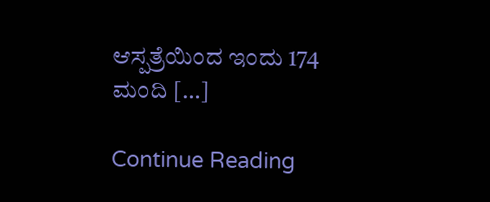ಆಸ್ಪತ್ರೆಯಿಂದ ಇಂದು 174 ಮಂದಿ […]

Continue Reading